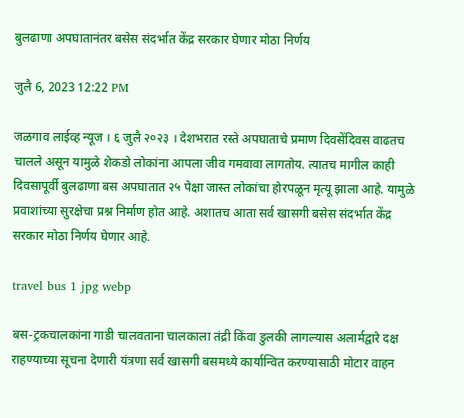बुलढाणा अपघातानंतर बसेस संदर्भात केंद्र सरकार घेणार मोठा निर्णय

जुलै 6, 2023 12:22 PM

जळगाव लाईव्ह न्यूज । ६ जुलै २०२३ । देशभरात रस्ते अपघाताचे प्रमाण दिवसेंदिवस वाढतच चालले असून यामुळे शेकडो लोकांना आपला जीव गमवावा लागतोय. त्यातच मागील काही दिवसापूर्वी बुलढाणा बस अपघातात २५ पेक्षा जास्त लोकांचा होरपळून मृत्यू झाला आहे. यामुळे प्रवाशांच्या सुरक्षेचा प्रश्न निर्माण होत आहे. अशातच आता सर्व खासगी बसेस संदर्भात केंद्र सरकार मोठा निर्णय घेणार आहे.

travel bus 1 jpg webp

बस-ट्रकचालकांना गाडी चालवताना चालकाला तंद्री किंवा डुलकी लागल्यास अलार्मद्वारे दक्ष राहण्याच्या सूचना देणारी यंत्रणा सर्व खासगी बसमध्ये कार्यान्वित करण्यासाठी मोटार वाहन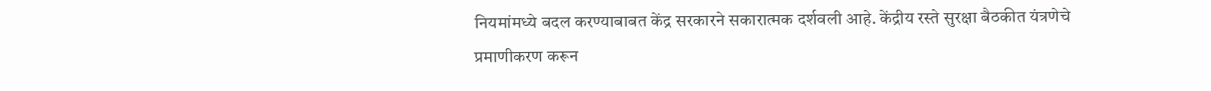नियमांमध्ये बदल करण्याबाबत केंद्र सरकारने सकारात्मक दर्शवली आहे. केंद्रीय रस्ते सुरक्षा बैठकीत यंत्रणेचे प्रमाणीकरण करून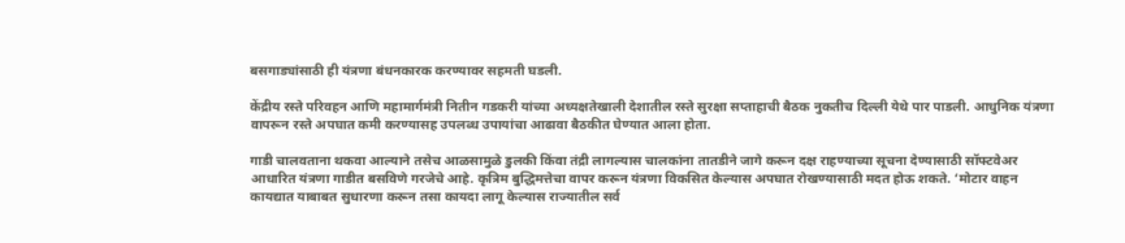बसगाड्यांसाठी ही यंत्रणा बंधनकारक करण्यावर सहमती घडली.

केंद्रीय रस्ते परिवहन आणि महामार्गमंत्री नितीन गडकरी यांच्या अध्यक्षतेखाली देशातील रस्ते सुरक्षा सप्ताहाची बैठक नुकतीच दिल्ली येथे पार पाडली. आधुनिक यंत्रणा वापरून रस्ते अपघात कमी करण्यासह उपलब्ध उपायांचा आढावा बैठकीत घेण्यात आला होता.

गाडी चालवताना थकवा आल्याने तसेच आळसामुळे डुलकी किंवा तंद्री लागल्यास चालकांना तातडीने जागे करून दक्ष राहण्याच्या सूचना देण्यासाठी सॉफ्टवेअर आधारित यंत्रणा गाडीत बसविणे गरजेचे आहे. कृत्रिम बुद्धिमत्तेचा वापर करून यंत्रणा विकसित केल्यास अपघात रोखण्यासाठी मदत होऊ शकते. ‘मोटार वाहन कायद्यात याबाबत सुधारणा करून तसा कायदा लागू केल्यास राज्यातील सर्व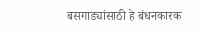बसगाड्यांसाठी हे बंधनकारक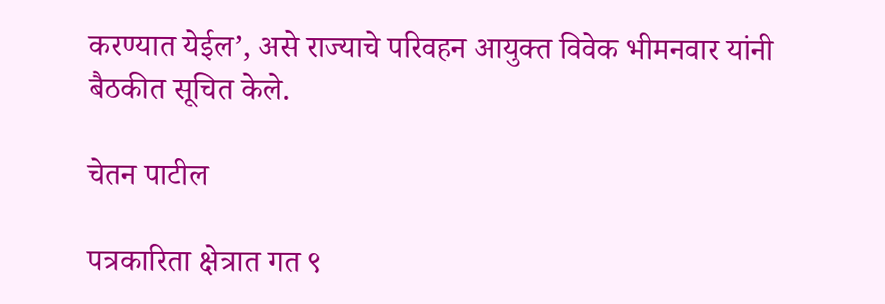करण्यात येईल’, असे राज्याचे परिवहन आयुक्त विवेक भीमनवार यांनी बैठकीत सूचित केले.

चेतन पाटील

पत्रकारिता क्षेत्रात गत ९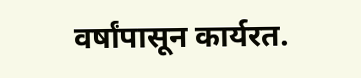वर्षांपासून कार्यरत.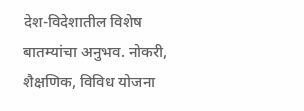देश-विदेशातील विशेष बातम्यांचा अनुभव. नोकरी, शैक्षणिक, विविध योजना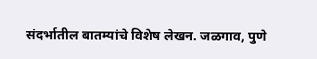संदर्भातील बातम्यांचे विशेष लेखन. जळगाव, पुणे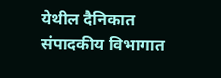येथील दैनिकात संपादकीय विभागात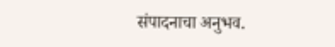संपादनाचा अनुभव.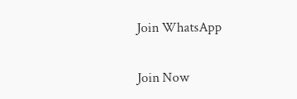Join WhatsApp

Join Now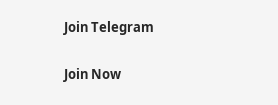Join Telegram

Join Now